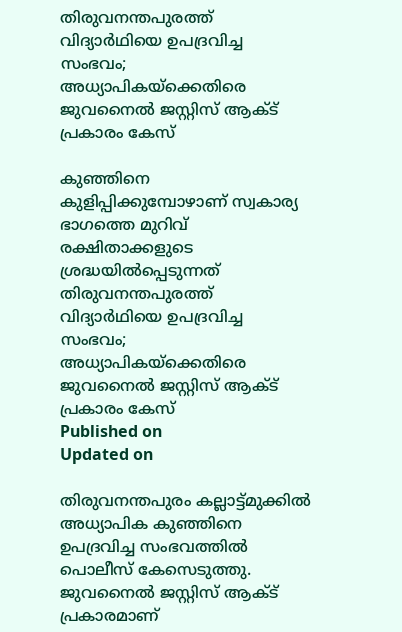തിരുവനന്തപുരത്ത് വിദ്യാർഥിയെ ഉപദ്രവിച്ച സംഭവം; അധ്യാപികയ്‌ക്കെതിരെ ജുവനൈൽ ജസ്റ്റിസ് ആക്ട് പ്രകാരം കേസ്

കുഞ്ഞിനെ കുളിപ്പിക്കുമ്പോഴാണ് സ്വകാര്യ ഭാഗത്തെ മുറിവ് രക്ഷിതാക്കളുടെ ശ്രദ്ധയിൽപ്പെടുന്നത്
തിരുവനന്തപുരത്ത് വിദ്യാർഥിയെ ഉപദ്രവിച്ച സംഭവം; അധ്യാപികയ്‌ക്കെതിരെ ജുവനൈൽ ജസ്റ്റിസ് ആക്ട് പ്രകാരം കേസ്
Published on
Updated on

തിരുവനന്തപുരം കല്ലാട്ട്മുക്കിൽ അധ്യാപിക കുഞ്ഞിനെ ഉപദ്രവിച്ച സംഭവത്തിൽ പൊലീസ് കേസെടുത്തു. ജുവനൈൽ ജസ്റ്റിസ് ആക്ട് പ്രകാരമാണ്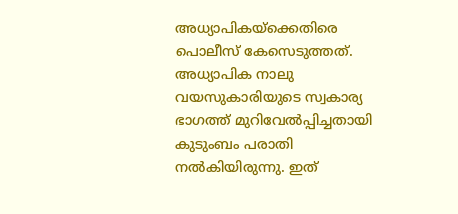അധ്യാപികയ്‌ക്കെതിരെ പൊലീസ് കേസെടുത്തത്. അധ്യാപിക നാലു വയസുകാരിയുടെ സ്വകാര്യ ഭാഗത്ത് മുറിവേൽപ്പിച്ചതായി കുടുംബം പരാതി നൽകിയിരുന്നു. ഇത്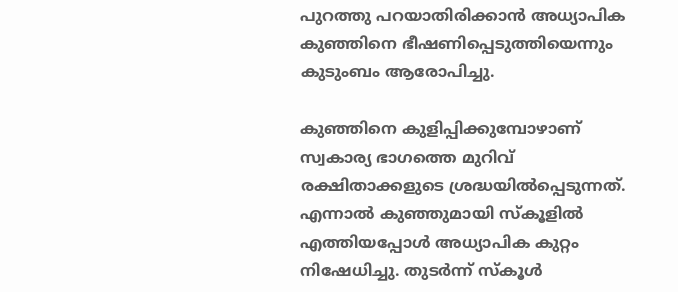പുറത്തു പറയാതിരിക്കാൻ അധ്യാപിക കുഞ്ഞിനെ ഭീഷണിപ്പെടുത്തിയെന്നും കുടുംബം ആരോപിച്ചു.

കുഞ്ഞിനെ കുളിപ്പിക്കുമ്പോഴാണ് സ്വകാര്യ ഭാഗത്തെ മുറിവ് രക്ഷിതാക്കളുടെ ശ്രദ്ധയിൽപ്പെടുന്നത്. എന്നാൽ കുഞ്ഞുമായി സ്കൂളിൽ എത്തിയപ്പോൾ അധ്യാപിക കുറ്റം നിഷേധിച്ചു. തുടർന്ന് സ്കൂൾ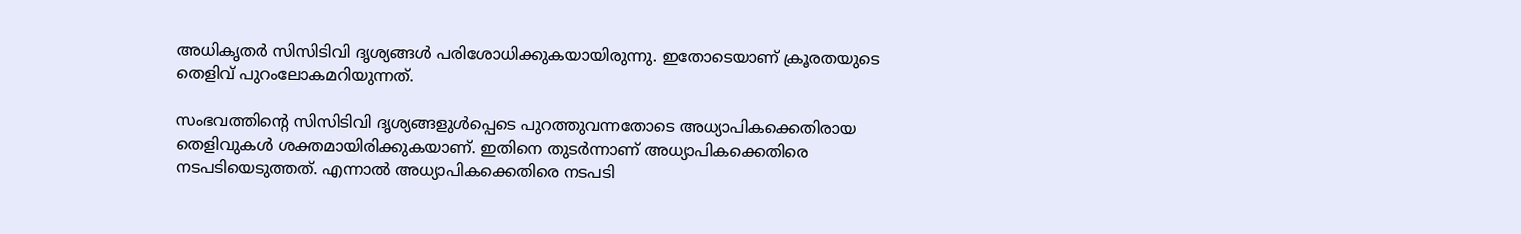അധികൃതർ സിസിടിവി ദൃശ്യങ്ങൾ പരിശോധിക്കുകയായിരുന്നു. ഇതോടെയാണ് ക്രൂരതയുടെ തെളിവ് പുറംലോകമറിയുന്നത്.

സംഭവത്തിൻ്റെ സിസിടിവി ദൃശ്യങ്ങളുൾപ്പെടെ പുറത്തുവന്നതോടെ അധ്യാപികക്കെതിരായ തെളിവുകൾ ശക്തമായിരിക്കുകയാണ്. ഇതിനെ തുടർന്നാണ് അധ്യാപികക്കെതിരെ നടപടിയെടുത്തത്. എന്നാൽ അധ്യാപികക്കെതിരെ നടപടി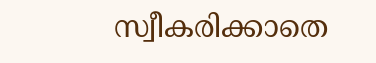സ്വീകരിക്കാതെ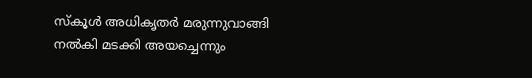സ്കൂൾ അധികൃതർ മരുന്നുവാങ്ങി നൽകി മടക്കി അയച്ചെന്നും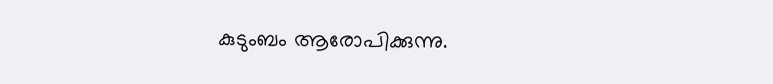കുടുംബം ആരോപിക്കുന്നു.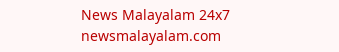News Malayalam 24x7
newsmalayalam.com